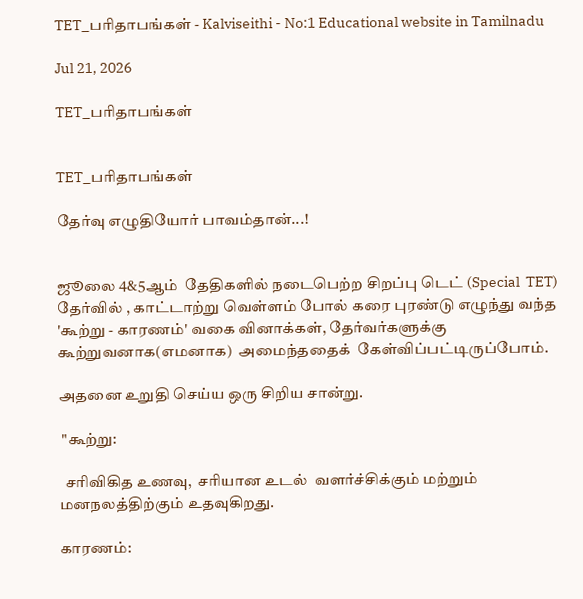TET_பரிதாபங்கள் - Kalviseithi - No:1 Educational website in Tamilnadu

Jul 21, 2026

TET_பரிதாபங்கள்


TET_பரிதாபங்கள்

தேர்வு எழுதியோர் பாவம்தான்...!


ஜூலை 4&5ஆம்  தேதிகளில் நடைபெற்ற சிறப்பு டெட் (Special  TET) தேர்வில் , காட்டாற்று வெள்ளம் போல் கரை புரண்டு எழுந்து வந்த 'கூற்று - காரணம்' வகை வினாக்கள், தேர்வர்களுக்கு கூற்றுவனாக(எமனாக)  அமைந்ததைக்  கேள்விப்பட்டிருப்போம்.

அதனை உறுதி செய்ய ஒரு சிறிய சான்று.

 "கூற்று:

  சரிவிகித உணவு,  சரியான உடல்  வளர்ச்சிக்கும் மற்றும் மனநலத்திற்கும் உதவுகிறது.

காரணம்: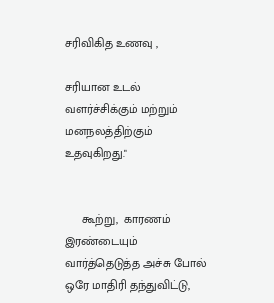சரிவிகித உணவு ,

சரியான உடல் வளர்ச்சிக்கும் மற்றும் மனநலத்திற்கும் உதவுகிறது."


     கூற்று,  காரணம் இரண்டையும் வார்த்தெடுத்த அச்சு போல் ஒரே மாதிரி தந்துவிட்டு,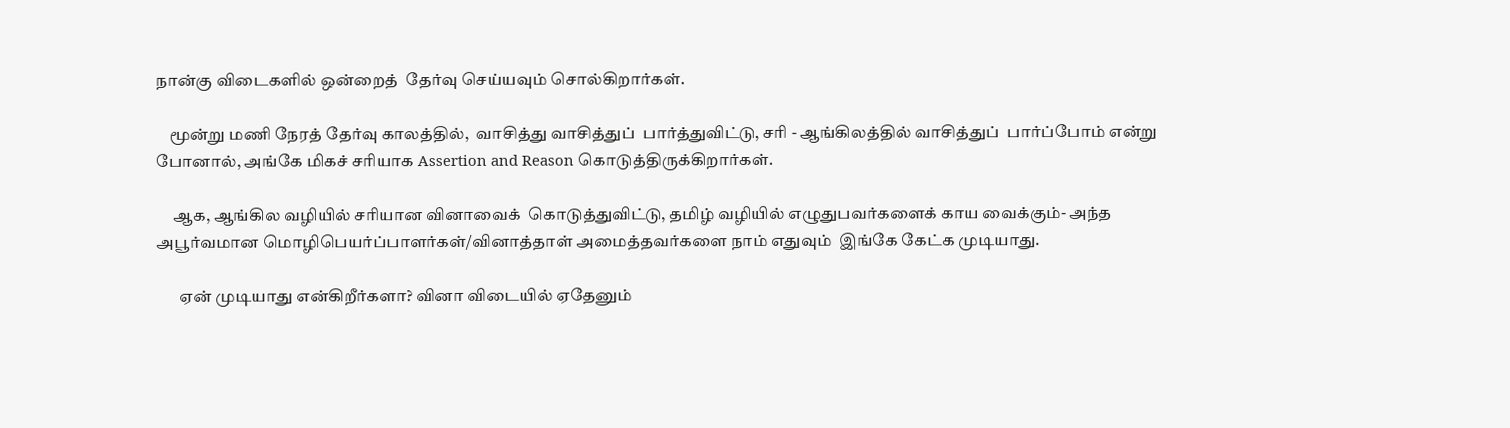நான்கு விடைகளில் ஒன்றைத்  தேர்வு செய்யவும் சொல்கிறார்கள்.

    மூன்று மணி நேரத் தேர்வு காலத்தில்,  வாசித்து வாசித்துப்  பார்த்துவிட்டு, சரி - ஆங்கிலத்தில் வாசித்துப்  பார்ப்போம் என்று போனால், அங்கே மிகச் சரியாக Assertion and Reason கொடுத்திருக்கிறார்கள்.

     ஆக, ஆங்கில வழியில் சரியான வினாவைக்  கொடுத்துவிட்டு, தமிழ் வழியில் எழுதுபவர்களைக் காய வைக்கும்- அந்த அபூர்வமான மொழிபெயர்ப்பாளர்கள்/வினாத்தாள் அமைத்தவர்களை நாம் எதுவும்  இங்கே கேட்க முடியாது.

       ஏன் முடியாது என்கிறீர்களா? வினா விடையில் ஏதேனும்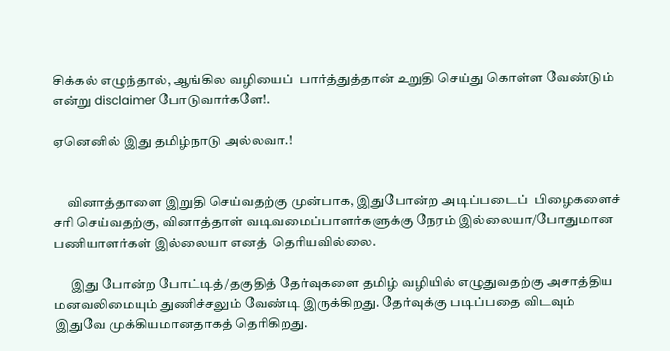சிக்கல் எழுந்தால், ஆங்கில வழியைப்  பார்த்துத்தான் உறுதி செய்து கொள்ள வேண்டும் என்று disclaimer போடுவார்களே!.

ஏனெனில் இது தமிழ்நாடு அல்லவா.!


     வினாத்தாளை இறுதி செய்வதற்கு முன்பாக, இதுபோன்ற அடிப்படைப்  பிழைகளைச்  சரி செய்வதற்கு, வினாத்தாள் வடிவமைப்பாளர்களுக்கு நேரம் இல்லையா/போதுமான பணியாளர்கள் இல்லையா எனத்  தெரியவில்லை.

      இது போன்ற போட்டித்/தகுதித் தேர்வுகளை தமிழ் வழியில் எழுதுவதற்கு அசாத்திய மனவலிமையும் துணிச்சலும் வேண்டி இருக்கிறது. தேர்வுக்கு படிப்பதை விடவும் இதுவே முக்கியமானதாகத் தெரிகிறது.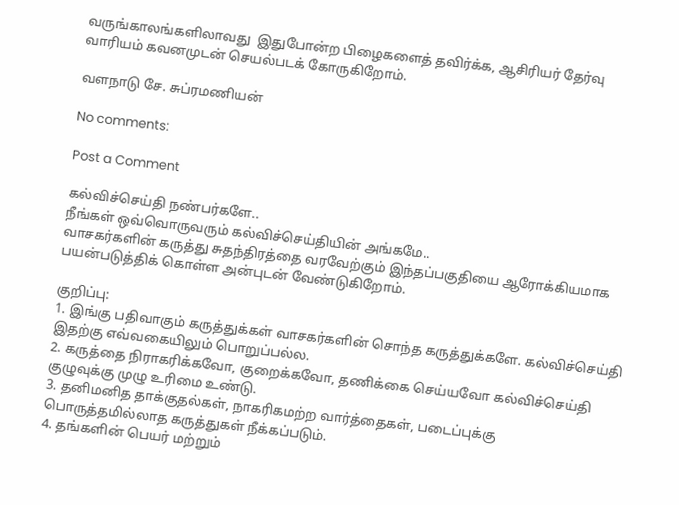வருங்காலங்களிலாவது  இதுபோன்ற பிழைகளைத் தவிர்க்க, ஆசிரியர் தேர்வு வாரியம் கவனமுடன் செயல்படக் கோருகிறோம்.

வளநாடு சே. சுப்ரமணியன்

No comments:

Post a Comment

கல்விச்செய்தி நண்பர்களே..
நீங்கள் ஒவ்வொருவரும் கல்விச்செய்தியின் அங்கமே..
வாசகர்களின் கருத்து சுதந்திரத்தை வரவேற்கும் இந்தப்பகுதியை ஆரோக்கியமாக பயன்படுத்திக் கொள்ள அன்புடன் வேண்டுகிறோம்.

குறிப்பு:
1. இங்கு பதிவாகும் கருத்துக்கள் வாசகர்களின் சொந்த கருத்துக்களே. கல்விச்செய்தி இதற்கு எவ்வகையிலும் பொறுப்பல்ல.
2. கருத்தை நிராகரிக்கவோ, குறைக்கவோ, தணிக்கை செய்யவோ கல்விச்செய்தி குழுவுக்கு முழு உரிமை உண்டு.
3. தனிமனித தாக்குதல்கள், நாகரிகமற்ற வார்த்தைகள், படைப்புக்கு பொருத்தமில்லாத கருத்துகள் நீக்கப்படும்.
4. தங்களின் பெயர் மற்றும்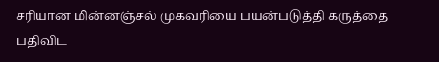சரியான மின்னஞ்சல் முகவரியை பயன்படுத்தி கருத்தை பதிவிட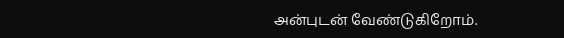அன்புடன் வேண்டுகிறோம்.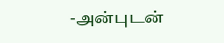-அன்புடன்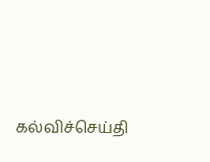கல்விச்செய்தி